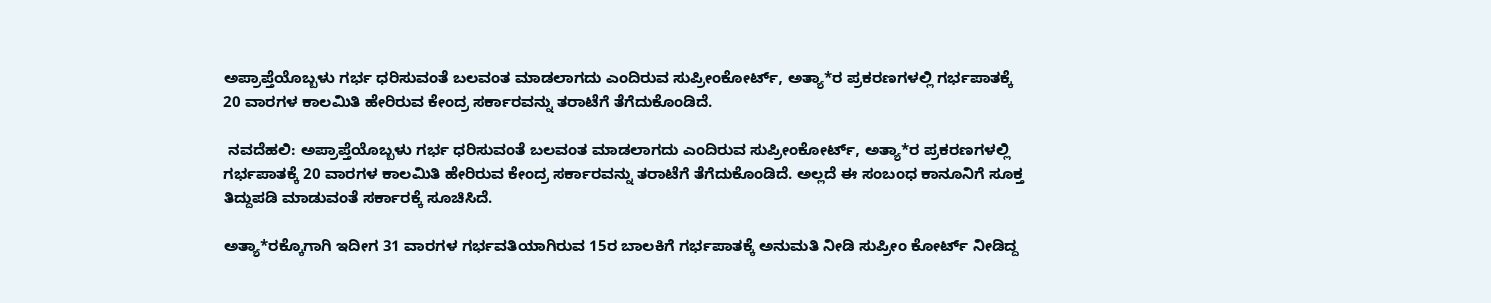ಅಪ್ರಾಪ್ತೆಯೊಬ್ಬಳು ಗರ್ಭ ಧರಿಸುವಂತೆ ಬಲವಂತ ಮಾಡಲಾಗದು ಎಂದಿರುವ ಸುಪ್ರೀಂಕೋರ್ಟ್‌, ಅತ್ಯಾ*ರ ಪ್ರಕರಣಗಳಲ್ಲಿ ಗರ್ಭಪಾತಕ್ಕೆ 20 ವಾರಗಳ ಕಾಲಮಿತಿ ಹೇರಿರುವ ಕೇಂದ್ರ ಸರ್ಕಾರವನ್ನು ತರಾಟೆಗೆ ತೆಗೆದುಕೊಂಡಿದೆ.

 ನವದೆಹಲಿ: ಅಪ್ರಾಪ್ತೆಯೊಬ್ಬಳು ಗರ್ಭ ಧರಿಸುವಂತೆ ಬಲವಂತ ಮಾಡಲಾಗದು ಎಂದಿರುವ ಸುಪ್ರೀಂಕೋರ್ಟ್‌, ಅತ್ಯಾ*ರ ಪ್ರಕರಣಗಳಲ್ಲಿ ಗರ್ಭಪಾತಕ್ಕೆ 20 ವಾರಗಳ ಕಾಲಮಿತಿ ಹೇರಿರುವ ಕೇಂದ್ರ ಸರ್ಕಾರವನ್ನು ತರಾಟೆಗೆ ತೆಗೆದುಕೊಂಡಿದೆ. ಅಲ್ಲದೆ ಈ ಸಂಬಂಧ ಕಾನೂನಿಗೆ ಸೂಕ್ತ ತಿದ್ದುಪಡಿ ಮಾಡುವಂತೆ ಸರ್ಕಾರಕ್ಕೆ ಸೂಚಿಸಿದೆ.

ಅತ್ಯಾ*ರಕ್ಕೊಗಾಗಿ ಇದೀಗ 31 ವಾರಗಳ ಗರ್ಭವತಿಯಾಗಿರುವ 15ರ ಬಾಲಕಿಗೆ ಗರ್ಭಪಾತಕ್ಕೆ ಅನುಮತಿ ನೀಡಿ ಸುಪ್ರೀಂ ಕೋರ್ಟ್‌ ನೀಡಿದ್ದ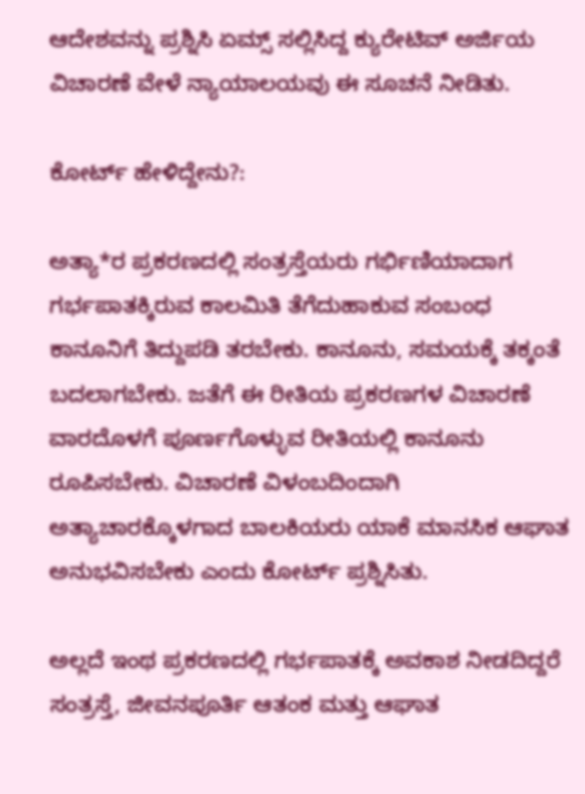ಆದೇಶವನ್ನು ಪ್ರಶ್ನಿಸಿ ಏಮ್ಸ್‌ ಸಲ್ಲಿಸಿದ್ದ ಕ್ಯುರೇಟಿವ್‌ ಅರ್ಜಿಯ ವಿಚಾರಣೆ ವೇಳೆ ನ್ಯಾಯಾಲಯವು ಈ ಸೂಚನೆ ನೀಡಿತು.

ಕೋರ್ಟ್‌ ಹೇಳಿದ್ದೇನು?:

ಅತ್ಯಾ*ರ ಪ್ರಕರಣದಲ್ಲಿ ಸಂತ್ರಸ್ತೆಯರು ಗರ್ಭಿಣಿಯಾದಾಗ ಗರ್ಭಪಾತಕ್ಕಿರುವ ಕಾಲಮಿತಿ ತೆಗೆದುಹಾಕುವ ಸಂಬಂಧ ಕಾನೂನಿಗೆ ತಿದ್ದುಪಡಿ ತರಬೇಕು. ಕಾನೂನು, ಸಮಯಕ್ಕೆ ತಕ್ಕಂತೆ ಬದಲಾಗಬೇಕು. ಜತೆಗೆ ಈ ರೀತಿಯ ಪ್ರಕರಣಗಳ ವಿಚಾರಣೆ ವಾರದೊಳಗೆ ಪೂರ್ಣಗೊಳ್ಳುವ ರೀತಿಯಲ್ಲಿ ಕಾನೂನು ರೂಪಿಸಬೇಕು. ವಿಚಾರಣೆ ವಿಳಂಬದಿಂದಾಗಿ ಅತ್ಯಾಚಾರಕ್ಕೊಳಗಾದ ಬಾಲಕಿಯರು ಯಾಕೆ ಮಾನಸಿಕ ಆಘಾತ ಅನುಭವಿಸಬೇಕು ಎಂದು ಕೋರ್ಟ್‌ ಪ್ರಶ್ನಿಸಿತು.

ಅಲ್ಲದೆ ಇಂಥ ಪ್ರಕರಣದಲ್ಲಿ ಗರ್ಭಪಾತಕ್ಕೆ ಅವಕಾಶ ನೀಡದಿದ್ದರೆ ಸಂತ್ರಸ್ತೆ, ಜೀವನಪೂರ್ತಿ ಆತಂಕ ಮತ್ತು ಆಘಾತ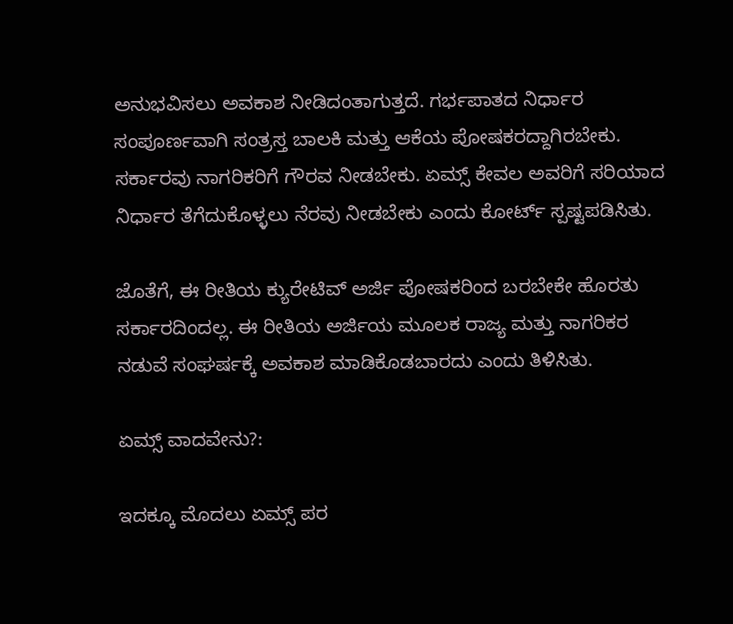ಅನುಭವಿಸಲು ಅವಕಾಶ ನೀಡಿದಂತಾಗುತ್ತದೆ. ಗರ್ಭಪಾತದ ನಿರ್ಧಾರ ಸಂಪೂರ್ಣವಾಗಿ ಸಂತ್ರಸ್ತ ಬಾಲಕಿ ಮತ್ತು ಆಕೆಯ ಪೋಷಕರದ್ದಾಗಿರಬೇಕು. ಸರ್ಕಾರವು ನಾಗರಿಕರಿಗೆ ಗೌರವ ನೀಡಬೇಕು. ಏಮ್ಸ್‌ ಕೇವಲ ಅವರಿಗೆ ಸರಿಯಾದ ನಿರ್ಧಾರ ತೆಗೆದುಕೊಳ್ಳಲು ನೆರವು ನೀಡಬೇಕು ಎಂದು ಕೋರ್ಟ್‌ ಸ್ಪಷ್ಟಪಡಿಸಿತು.

ಜೊತೆಗೆ, ಈ ರೀತಿಯ ಕ್ಯುರೇಟಿವ್‌ ಅರ್ಜಿ ಪೋಷಕರಿಂದ ಬರಬೇಕೇ ಹೊರತು ಸರ್ಕಾರದಿಂದಲ್ಲ. ಈ ರೀತಿಯ ಅರ್ಜಿಯ ಮೂಲಕ ರಾಜ್ಯ ಮತ್ತು ನಾಗರಿಕರ ನಡುವೆ ಸಂಘರ್ಷಕ್ಕೆ ಅವಕಾಶ ಮಾಡಿಕೊಡಬಾರದು ಎಂದು ತಿಳಿಸಿತು.

ಏಮ್ಸ್‌ ವಾದವೇನು?:

ಇದಕ್ಕೂ ಮೊದಲು ಏಮ್ಸ್‌ ಪರ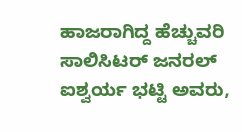ಹಾಜರಾಗಿದ್ದ ಹೆಚ್ಚುವರಿ ಸಾಲಿಸಿಟರ್‌ ಜನರಲ್‌ ಐಶ್ವರ್ಯ ಭಟ್ಟಿ ಅವರು,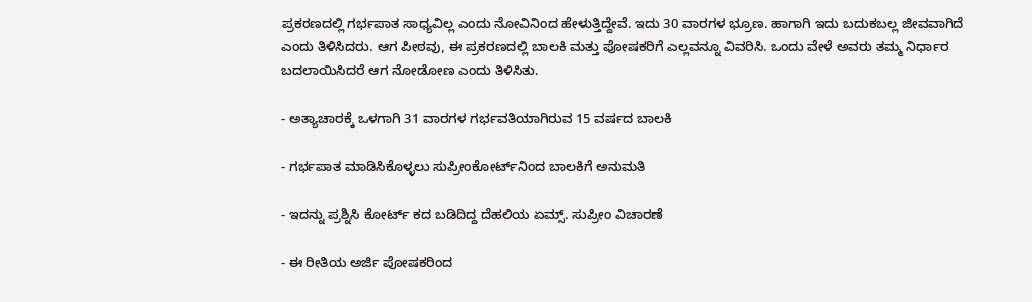ಪ್ರಕರಣದಲ್ಲಿ ಗರ್ಭಪಾತ ಸಾಧ್ಯವಿಲ್ಲ ಎಂದು ನೋವಿನಿಂದ ಹೇಳುತ್ತಿದ್ದೇವೆ. ಇದು 30 ವಾರಗಳ ಭ್ರೂಣ. ಹಾಗಾಗಿ ಇದು ಬದುಕಬಲ್ಲ ಜೀವವಾಗಿದೆ ಎಂದು ತಿಳಿಸಿದರು. ಆಗ ಪೀಠವು, ಈ ಪ್ರಕರಣದಲ್ಲಿ ಬಾಲಕಿ ಮತ್ತು ಪೋಷಕರಿಗೆ ಎಲ್ಲವನ್ನೂ ವಿವರಿಸಿ. ಒಂದು ವೇಳೆ ಅವರು ತಮ್ಮ ನಿರ್ಧಾರ ಬದಲಾಯಿಸಿದರೆ ಆಗ ನೋಡೋಣ ಎಂದು ತಿಳಿಸಿತು.

- ಅತ್ಯಾಚಾರಕ್ಕೆ ಒಳಗಾಗಿ 31 ವಾರಗಳ ಗರ್ಭವತಿಯಾಗಿರುವ 15 ವರ್ಷದ ಬಾಲಕಿ

- ಗರ್ಭಪಾತ ಮಾಡಿಸಿಕೊಳ್ಳಲು ಸುಪ್ರೀಂಕೋರ್ಟ್‌ನಿಂದ ಬಾಲಕಿಗೆ ಅನುಮತಿ

- ಇದನ್ನು ಪ್ರಶ್ನಿಸಿ ಕೋರ್ಟ್‌ ಕದ ಬಡಿದಿದ್ದ ದೆಹಲಿಯ ಏಮ್ಸ್‌. ಸುಪ್ರೀಂ ವಿಚಾರಣೆ

- ಈ ರೀತಿಯ ಅರ್ಜಿ ಪೋಷಕರಿಂದ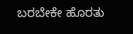ಬರಬೇಕೇ ಹೊರತು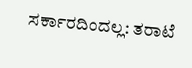ಸರ್ಕಾರದಿಂದಲ್ಲ: ತರಾಟೆ